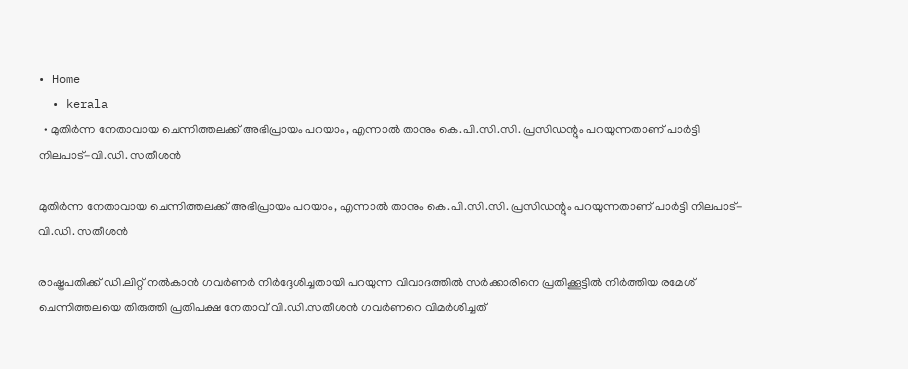• Home
  • kerala
  • മുതിര്‍ന്ന നേതാവായ ചെന്നിത്തലക്ക് അഭിപ്രായം പറയാം, എന്നാല്‍ താനും കെ.പി.സി.സി. പ്രസിഡന്റും പറയുന്നതാണ് പാര്‍ട്ടി നിലപാട്-വി.ഡി. സതീശൻ

മുതിര്‍ന്ന നേതാവായ ചെന്നിത്തലക്ക് അഭിപ്രായം പറയാം, എന്നാല്‍ താനും കെ.പി.സി.സി. പ്രസിഡന്റും പറയുന്നതാണ് പാര്‍ട്ടി നിലപാട്-വി.ഡി. സതീശൻ

രാഷ്ട്രപതിക്ക്‌ ഡി.ലിറ്റ്‌ നല്‍കാന്‍ ഗവര്‍ണര്‍ നിര്‍ദ്ദേശിച്ചതായി പറയുന്ന വിവാദത്തില്‍ സര്‍ക്കാരിനെ പ്രതിക്കൂട്ടില്‍ നിര്‍ത്തിയ രമേശ്‌ ചെന്നിത്തലയെ തിരുത്തി പ്രതിപക്ഷ നേതാവ്‌ വി.ഡി.സതീശന്‍ ഗവര്‍ണറെ വിമര്‍ശിച്ചത്‌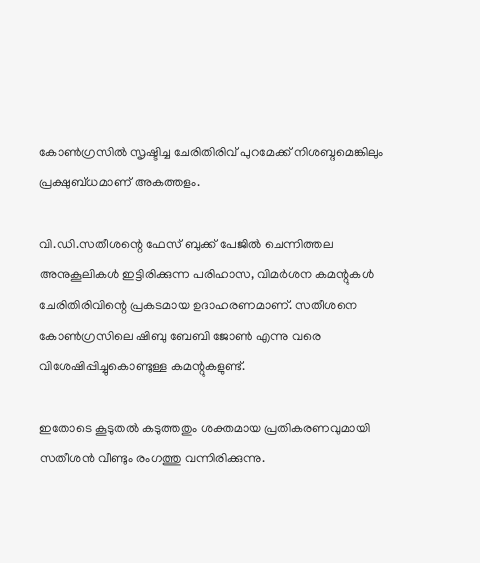കോണ്‍ഗ്രസില്‍ സൃഷ്ടിച്ച ചേരിതിരിവ്‌ പുറമേക്ക്‌ നിശബ്ദമെങ്കിലും പ്രക്ഷുബ്ധമാണ്‌ അകത്തളം.

വി.ഡി.സതീശന്റെ ഫേസ്‌ ബുക്ക്‌ പേജില്‍ ചെന്നിത്തല അനുകൂലികള്‍ ഇട്ടിരിക്കുന്ന പരിഹാസ, വിമര്‍ശന കമന്റുകള്‍ ചേരിതിരിവിന്റെ പ്രകടമായ ഉദാഹരണമാണ്‌. സതീശനെ കോണ്‍ഗ്രസിലെ ഷിബു ബേബി ജോണ്‍ എന്നു വരെ വിശേഷിപ്പിച്ചുകൊണ്ടുള്ള കമന്റുകളുണ്ട്‌.

ഇതോടെ കൂടുതല്‍ കടുത്തതും ശക്തമായ പ്രതികരണവുമായി സതീശന്‍ വീണ്ടും രംഗത്തു വന്നിരിക്കുന്നു.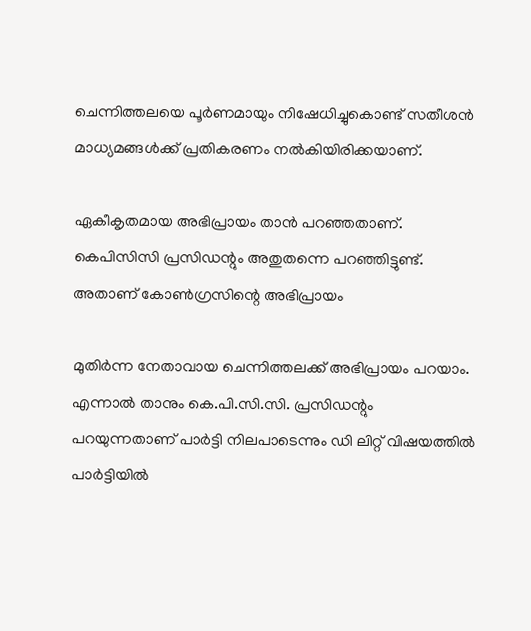ചെന്നിത്തലയെ പൂര്‍ണമായും നിഷേധിച്ചുകൊണ്ട്‌ സതീശന്‍ മാധ്യമങ്ങള്‍ക്ക്‌ പ്രതികരണം നല്‍കിയിരിക്കയാണ്‌.

ഏകീകൃതമായ അഭിപ്രായം താന്‍ പറഞ്ഞതാണ്. കെപിസിസി പ്രസിഡന്റും അതുതന്നെ പറഞ്ഞിട്ടുണ്ട്. അതാണ് കോണ്‍ഗ്രസിന്റെ അഭിപ്രായം

മുതിര്‍ന്ന നേതാവായ ചെന്നിത്തലക്ക് അഭിപ്രായം പറയാം. എന്നാല്‍ താനും കെ.പി.സി.സി. പ്രസിഡന്റും പറയുന്നതാണ് പാര്‍ട്ടി നിലപാടെന്നും ഡി ലിറ്റ് വിഷയത്തില്‍ പാര്‍ട്ടിയില്‍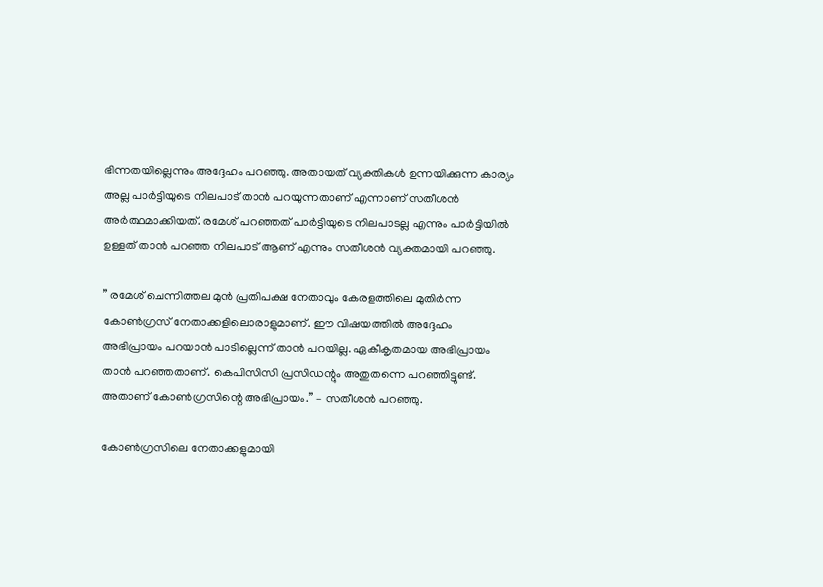ഭിന്നതയില്ലെന്നും അദ്ദേഹം പറഞ്ഞു. അതായത് വ്യക്തികൾ ഉന്നയിക്കുന്ന കാര്യം അല്ല പാർട്ടിയുടെ നിലപാട് താൻ പറയുന്നതാണ് എന്നാണ് സതീശൻ അർത്ഥമാക്കിയത്. രമേശ് പറഞ്ഞത് പാർട്ടിയുടെ നിലപാടല്ല എന്നും പാർട്ടിയിൽ ഉള്ളത് താൻ പറഞ്ഞ നിലപാട് ആണ് എന്നും സതീശൻ വ്യക്തമായി പറഞ്ഞു.

” രമേശ് ചെന്നിത്തല മുന്‍ പ്രതിപക്ഷ നേതാവും കേരളത്തിലെ മുതിര്‍ന്ന കോണ്‍ഗ്രസ് നേതാക്കളിലൊരാളുമാണ്. ഈ വിഷയത്തില്‍ അദ്ദേഹം അഭിപ്രായം പറയാന്‍ പാടില്ലെന്ന് താന്‍ പറയില്ല. ഏകീകൃതമായ അഭിപ്രായം താന്‍ പറഞ്ഞതാണ്. കെപിസിസി പ്രസിഡന്റും അതുതന്നെ പറഞ്ഞിട്ടുണ്ട്. അതാണ് കോണ്‍ഗ്രസിന്റെ അഭിപ്രായം.” – സതീശന്‍ പറഞ്ഞു.

കോണ്‍ഗ്രസിലെ നേതാക്കളുമായി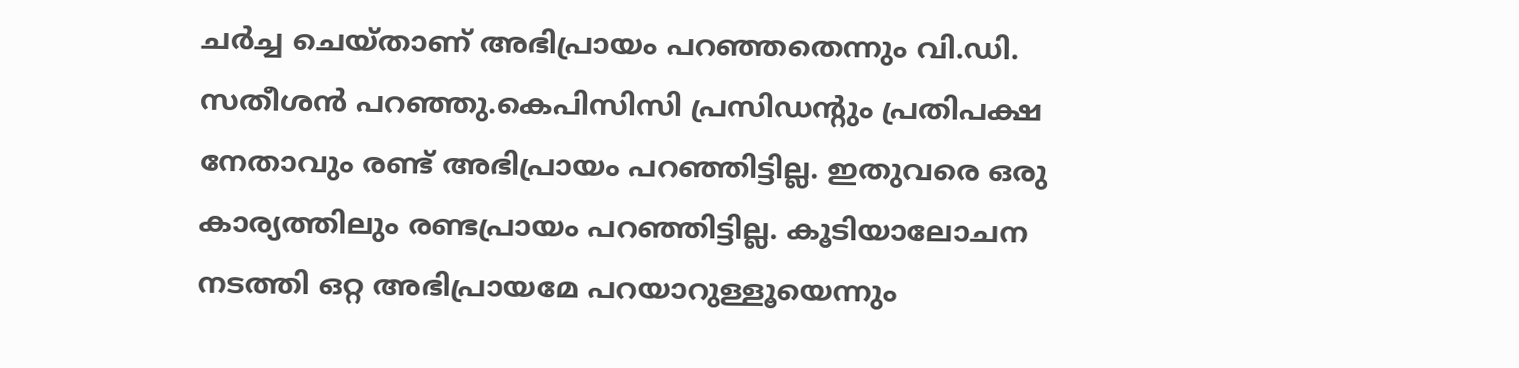ചര്‍ച്ച ചെയ്താണ് അഭിപ്രായം പറഞ്ഞതെന്നും വി.ഡി. സതീശന്‍ പറഞ്ഞു.കെപിസിസി പ്രസിഡന്റും പ്രതിപക്ഷ നേതാവും രണ്ട് അഭിപ്രായം പറഞ്ഞിട്ടില്ല. ഇതുവരെ ഒരു കാര്യത്തിലും രണ്ടപ്രായം പറഞ്ഞിട്ടില്ല. കൂടിയാലോചന നടത്തി ഒറ്റ അഭിപ്രായമേ പറയാറുള്ളൂയെന്നും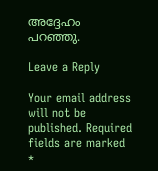അദ്ദേഹം പറഞ്ഞു.

Leave a Reply

Your email address will not be published. Required fields are marked *